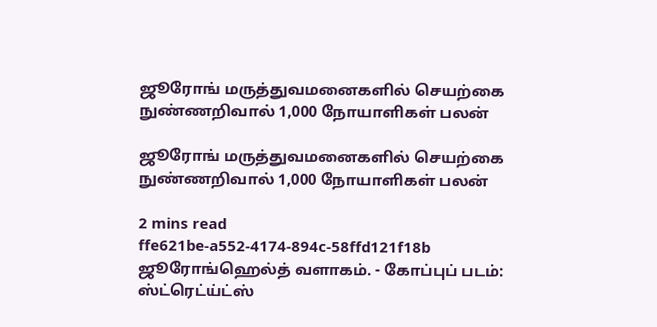ஜூரோங் மருத்துவமனைகளில் செயற்கை நுண்ணறிவால் 1,000 நோயாளிகள் பலன்

ஜூரோங் மருத்துவமனைகளில் செயற்கை நுண்ணறிவால் 1,000 நோயாளிகள் பலன்

2 mins read
ffe621be-a552-4174-894c-58ffd121f18b
ஜூரோங்ஹெல்த் வளாகம். - கோப்புப் படம்: ஸ்ட்ரெட்ய்ட்ஸ்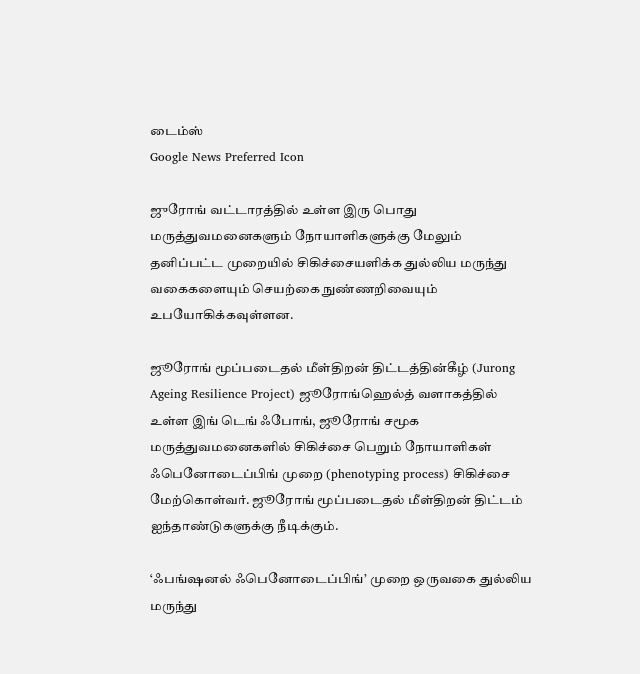டைம்ஸ்
Google News Preferred Icon

ஜுரோங் வட்டாரத்தில் உள்ள இரு பொது மருத்துவமனைகளும் நோயாளிகளுக்கு மேலும் தனிப்பட்ட முறையில் சிகிச்சையளிக்க துல்லிய மருந்து வகைகளையும் செயற்கை நுண்ணறிவையும் உபயோகிக்கவுள்ளன.

ஜூரோங் மூப்படைதல் மீள்திறன் திட்டத்தின்கீழ் (Jurong Ageing Resilience Project) ஜூரோங்ஹெல்த் வளாகத்தில் உள்ள இங் டெங் ஃபோங், ஜூரோங் சமூக மருத்துவமனைகளில் சிகிச்சை பெறும் நோயாளிகள் ஃபெனோடைப்பிங் முறை (phenotyping process) சிகிச்சை மேற்கொள்வர். ஜூரோங் மூப்படைதல் மீள்திறன் திட்டம் ஐந்தாண்டுகளுக்கு நீடிக்கும்.

‘ஃபங்‌ஷனல் ஃபெனோடைப்பிங்’ முறை ஒருவகை துல்லிய மருந்து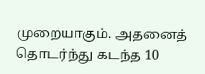முறையாகும். அதனைத் தொடர்ந்து கடந்த 10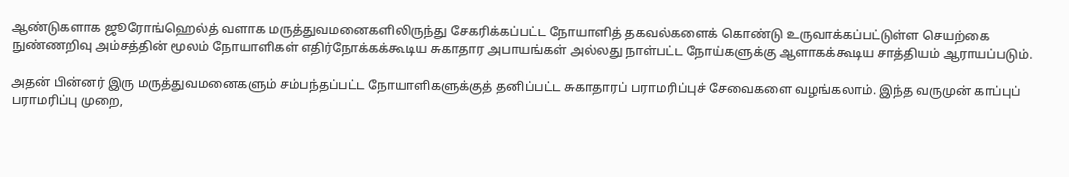ஆண்டுகளாக ஜூரோங்ஹெல்த் வளாக மருத்துவமனைகளிலிருந்து சேகரிக்கப்பட்ட நோயாளித் தகவல்களைக் கொண்டு உருவாக்கப்பட்டுள்ள செயற்கை நுண்ணறிவு அம்சத்தின் மூலம் நோயாளிகள் எதிர்நோக்கக்கூடிய சுகாதார அபாயங்கள் அல்லது நாள்பட்ட நோய்களுக்கு ஆளாகக்கூடிய சாத்தியம் ஆராயப்படும்.

அதன் பின்னர் இரு மருத்துவமனைகளும் சம்பந்தப்பட்ட நோயாளிகளுக்குத் தனிப்பட்ட சுகாதாரப் பராமரிப்புச் சேவைகளை வழங்கலாம். இந்த வருமுன் காப்புப் பராமரிப்பு முறை,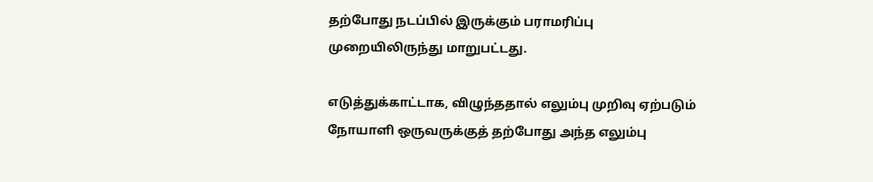தற்போது நடப்பில் இருக்கும் பராமரிப்பு முறையிலிருந்து மாறுபட்டது.

எடுத்துக்காட்டாக, விழுந்ததால் எலும்பு முறிவு ஏற்படும் நோயாளி ஒருவருக்குத் தற்போது அந்த எலும்பு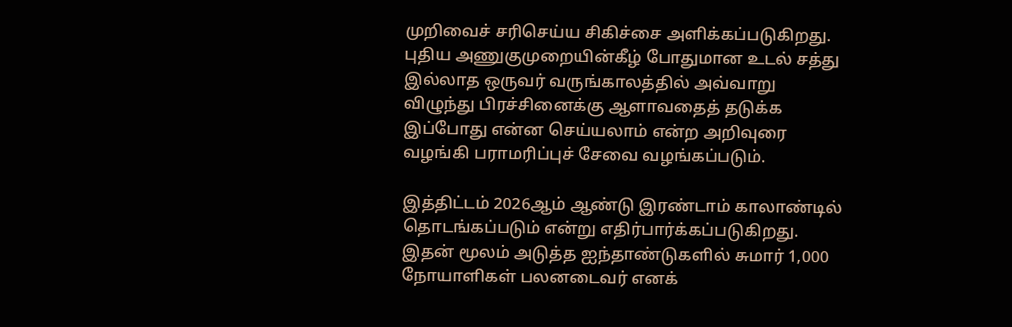முறிவைச் சரிசெய்ய சிகிச்சை அளிக்கப்படுகிறது. புதிய அணுகுமுறையின்கீழ் போதுமான உடல் சத்து இல்லாத ஒருவர் வருங்காலத்தில் அவ்வாறு விழுந்து பிரச்சினைக்கு ஆளாவதைத் தடுக்க இப்போது என்ன செய்யலாம் என்ற அறிவுரை வழங்கி பராமரிப்புச் சேவை வழங்கப்படும்.

இத்திட்டம் 2026ஆம் ஆண்டு இரண்டாம் காலாண்டில் தொடங்கப்படும் என்று எதிர்பார்க்கப்படுகிறது. இதன் மூலம் அடுத்த ஐந்தாண்டுகளில் சுமார் 1,000 நோயாளிகள் பலனடைவர் எனக்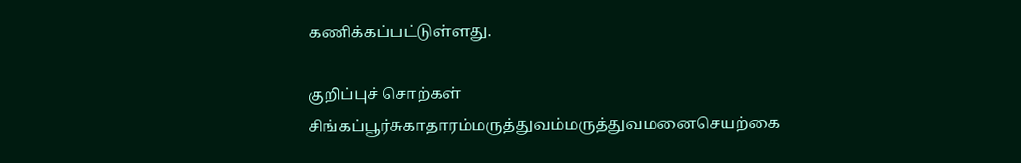கணிக்கப்பட்டுள்ளது.

குறிப்புச் சொற்கள்
சிங்கப்பூர்சுகாதாரம்மருத்துவம்மருத்துவமனைசெயற்கை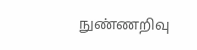நுண்ணறிவு